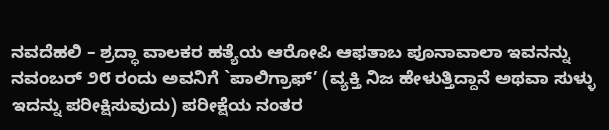ನವದೆಹಲಿ – ಶ್ರದ್ಧಾ ವಾಲಕರ ಹತ್ಯೆಯ ಆರೋಪಿ ಆಫತಾಬ ಪೂನಾವಾಲಾ ಇವನನ್ನು ನವಂಬರ್ ೨೮ ರಂದು ಅವನಿಗೆ `ಪಾಲಿಗ್ರಾಫ್’ (ವ್ಯಕ್ತಿ ನಿಜ ಹೇಳುತ್ತಿದ್ದಾನೆ ಅಥವಾ ಸುಳ್ಳು ಇದನ್ನು ಪರೀಕ್ಷಿಸುವುದು) ಪರೀಕ್ಷೆಯ ನಂತರ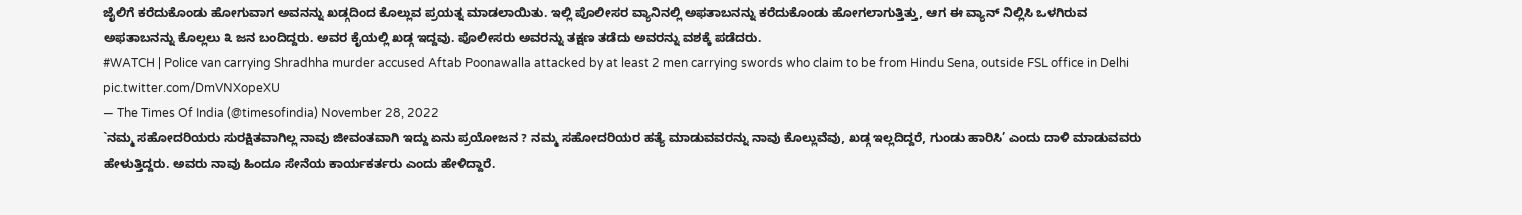ಜೈಲಿಗೆ ಕರೆದುಕೊಂಡು ಹೋಗುವಾಗ ಅವನನ್ನು ಖಡ್ಗದಿಂದ ಕೊಲ್ಲುವ ಪ್ರಯತ್ನ ಮಾಡಲಾಯಿತು. ಇಲ್ಲಿ ಪೊಲೀಸರ ವ್ಯಾನಿನಲ್ಲಿ ಅಫತಾಬನನ್ನು ಕರೆದುಕೊಂಡು ಹೋಗಲಾಗುತ್ತಿತ್ತು, ಆಗ ಈ ವ್ಯಾನ್ ನಿಲ್ಲಿಸಿ ಒಳಗಿರುವ ಅಫತಾಬನನ್ನು ಕೊಲ್ಲಲು ೩ ಜನ ಬಂದಿದ್ದರು. ಅವರ ಕೈಯಲ್ಲಿ ಖಡ್ಗ ಇದ್ದವು. ಪೊಲೀಸರು ಅವರನ್ನು ತಕ್ಷಣ ತಡೆದು ಅವರನ್ನು ವಶಕ್ಕೆ ಪಡೆದರು.
#WATCH | Police van carrying Shradhha murder accused Aftab Poonawalla attacked by at least 2 men carrying swords who claim to be from Hindu Sena, outside FSL office in Delhi pic.twitter.com/DmVNXopeXU
— The Times Of India (@timesofindia) November 28, 2022
`ನಮ್ಮ ಸಹೋದರಿಯರು ಸುರಕ್ಷಿತವಾಗಿಲ್ಲ ನಾವು ಜೀವಂತವಾಗಿ ಇದ್ದು ಏನು ಪ್ರಯೋಜನ ? ನಮ್ಮ ಸಹೋದರಿಯರ ಹತ್ಯೆ ಮಾಡುವವರನ್ನು ನಾವು ಕೊಲ್ಲುವೆವು, ಖಡ್ಗ ಇಲ್ಲದಿದ್ದರೆ, ಗುಂಡು ಹಾರಿಸಿ’ ಎಂದು ದಾಳಿ ಮಾಡುವವರು ಹೇಳುತ್ತಿದ್ದರು. ಅವರು ನಾವು ಹಿಂದೂ ಸೇನೆಯ ಕಾರ್ಯಕರ್ತರು ಎಂದು ಹೇಳಿದ್ದಾರೆ.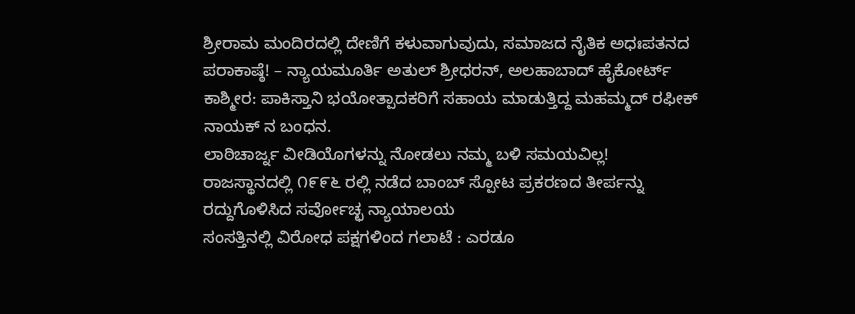ಶ್ರೀರಾಮ ಮಂದಿರದಲ್ಲಿ ದೇಣಿಗೆ ಕಳುವಾಗುವುದು, ಸಮಾಜದ ನೈತಿಕ ಅಧಃಪತನದ ಪರಾಕಾಷ್ಠೆ! – ನ್ಯಾಯಮೂರ್ತಿ ಅತುಲ್ ಶ್ರೀಧರನ್, ಅಲಹಾಬಾದ್ ಹೈಕೋರ್ಟ್
ಕಾಶ್ಮೀರ: ಪಾಕಿಸ್ತಾನಿ ಭಯೋತ್ಪಾದಕರಿಗೆ ಸಹಾಯ ಮಾಡುತ್ತಿದ್ದ ಮಹಮ್ಮದ್ ರಫೀಕ್ ನಾಯಕ್ ನ ಬಂಧನ.
ಲಾಠಿಚಾರ್ಜ್ನ ವೀಡಿಯೊಗಳನ್ನು ನೋಡಲು ನಮ್ಮ ಬಳಿ ಸಮಯವಿಲ್ಲ!
ರಾಜಸ್ಥಾನದಲ್ಲಿ ೧೯೯೬ ರಲ್ಲಿ ನಡೆದ ಬಾಂಬ್ ಸ್ಪೋಟ ಪ್ರಕರಣದ ತೀರ್ಪನ್ನು ರದ್ದುಗೊಳಿಸಿದ ಸರ್ವೋಚ್ಛ ನ್ಯಾಯಾಲಯ
ಸಂಸತ್ತಿನಲ್ಲಿ ವಿರೋಧ ಪಕ್ಷಗಳಿಂದ ಗಲಾಟೆ : ಎರಡೂ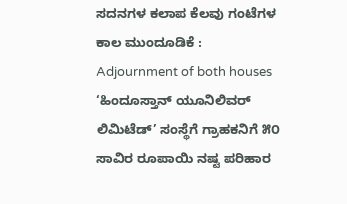ಸದನಗಳ ಕಲಾಪ ಕೆಲವು ಗಂಟೆಗಳ ಕಾಲ ಮುಂದೂಡಿಕೆ : Adjournment of both houses
‘ಹಿಂದೂಸ್ತಾನ್ ಯೂನಿಲಿವರ್ ಲಿಮಿಟೆಡ್’ ಸಂಸ್ಥೆಗೆ ಗ್ರಾಹಕನಿಗೆ ೫೦ ಸಾವಿರ ರೂಪಾಯಿ ನಷ್ಟ ಪರಿಹಾರ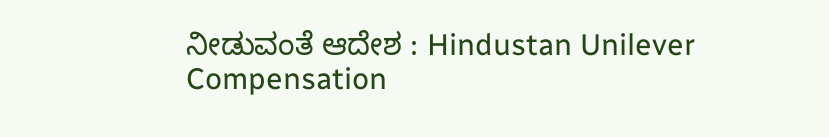ನೀಡುವಂತೆ ಆದೇಶ : Hindustan Unilever Compensation